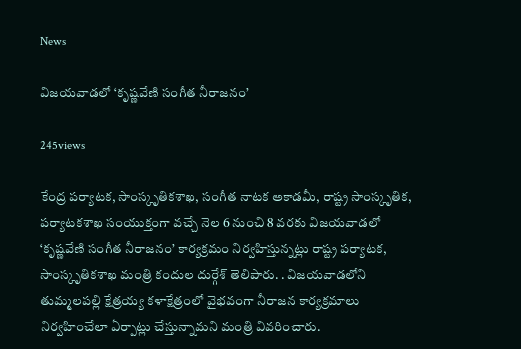News

విజయవాడలో ‘కృష్ణవేణి సంగీత నీరాజనం’

245views

కేంద్ర పర్యాటక, సాంస్కృతికశాఖ, సంగీత నాటక అకాడమీ, రాష్ట్ర సాంస్కృతిక, పర్యాటకశాఖ సంయుక్తంగా వచ్చే నెల 6 నుంచి 8 వరకు విజయవాడలో ‘కృష్ణవేణి సంగీత నీరాజనం’ కార్యక్రమం నిర్వహిస్తున్నట్లు రాష్ట్ర పర్యాటక, సాంస్కృతికశాఖ మంత్రి కందుల దుర్గేశ్‌ తెలిపారు. . విజయవాడలోని తుమ్మలపల్లి క్షేత్రయ్య కళాక్షేత్రంలో వైభవంగా నీరాజన కార్యక్రమాలు నిర్వహించేలా ఏర్పాట్లు చేస్తున్నామని మంత్రి వివరించారు.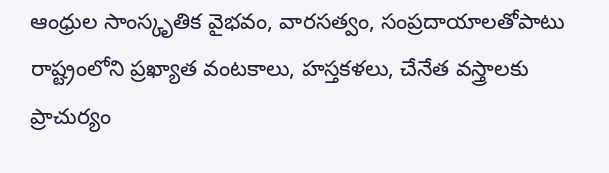ఆంధ్రుల సాంస్కృతిక వైభవం, వారసత్వం, సంప్రదాయాలతోపాటు రాష్ట్రంలోని ప్రఖ్యాత వంటకాలు, హస్తకళలు, చేనేత వస్త్రాలకు ప్రాచుర్యం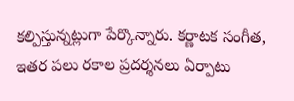కల్పిస్తున్నట్లుగా పేర్కొన్నారు. కర్ణాటక సంగీత, ఇతర పలు రకాల ప్రదర్శనలు ఏర్పాటు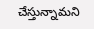చేస్తున్నామని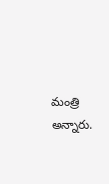మంత్రి అన్నారు.